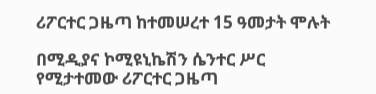ሪፖርተር ጋዜጣ ከተመሠረተ 15 ዓመታት ሞሉት

በሚዲያና ኮሚዩኒኬሽን ሴንተር ሥር የሚታተመው ሪፖርተር ጋዜጣ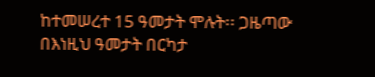ከተመሠረተ 15 ዓመታት ሞሉት፡፡ ጋዜጣው በእነዚህ ዓመታት በርካታ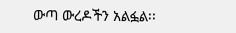ውጣ ውረዶችን አልፏል፡፡